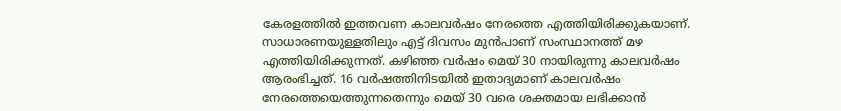കേരളത്തിൽ ഇത്തവണ കാലവർഷം നേരത്തെ എത്തിയിരിക്കുകയാണ്. സാധാരണയുള്ളതിലും എട്ട് ദിവസം മുൻപാണ് സംസ്ഥാനത്ത് മഴ എത്തിയിരിക്കുന്നത്. കഴിഞ്ഞ വർഷം മെയ് 30 നായിരുന്നു കാലവർഷം ആരംഭിച്ചത്. 16 വർഷത്തിനിടയിൽ ഇതാദ്യമാണ് കാലവർഷം നേരത്തെയെത്തുന്നതെന്നും മെയ് 30 വരെ ശക്തമായ ലഭിക്കാൻ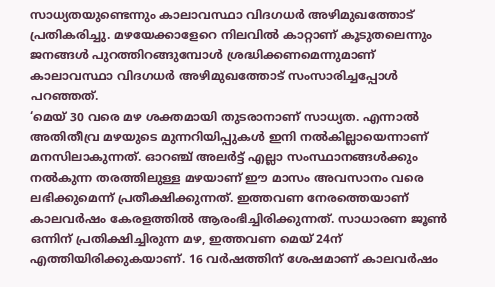സാധ്യതയുണ്ടെന്നും കാലാവസ്ഥാ വിദഗധർ അഴിമുഖത്തോട് പ്രതികരിച്ചു. മഴയേക്കാളേറെ നിലവിൽ കാറ്റാണ് കൂടുതലെന്നും ജനങ്ങൾ പുറത്തിറങ്ങുമ്പോൾ ശ്രദ്ധിക്കണമെന്നുമാണ് കാലാവസ്ഥാ വിദഗധർ അഴിമുഖത്തോട് സംസാരിച്ചപ്പോൾ പറഞ്ഞത്.
‘മെയ് 30 വരെ മഴ ശക്തമായി തുടരാനാണ് സാധ്യത. എന്നാൽ അതിതീവ്ര മഴയുടെ മുന്നറിയിപ്പുകൾ ഇനി നൽകില്ലായെന്നാണ് മനസിലാകുന്നത്. ഓറഞ്ച് അലർട്ട് എല്ലാ സംസ്ഥാനങ്ങൾക്കും നൽകുന്ന തരത്തിലുള്ള മഴയാണ് ഈ മാസം അവസാനം വരെ ലഭിക്കുമെന്ന് പ്രതീക്ഷിക്കുന്നത്. ഇത്തവണ നേരത്തെയാണ് കാലവർഷം കേരളത്തിൽ ആരംഭിച്ചിരിക്കുന്നത്. സാധാരണ ജൂൺ ഒന്നിന് പ്രതിക്ഷിച്ചിരുന്ന മഴ, ഇത്തവണ മെയ് 24ന് എത്തിയിരിക്കുകയാണ്. 16 വർഷത്തിന് ശേഷമാണ് കാലവർഷം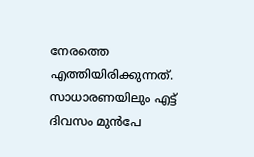നേരത്തെ എത്തിയിരിക്കുന്നത്. സാധാരണയിലും എട്ട് ദിവസം മുൻപേ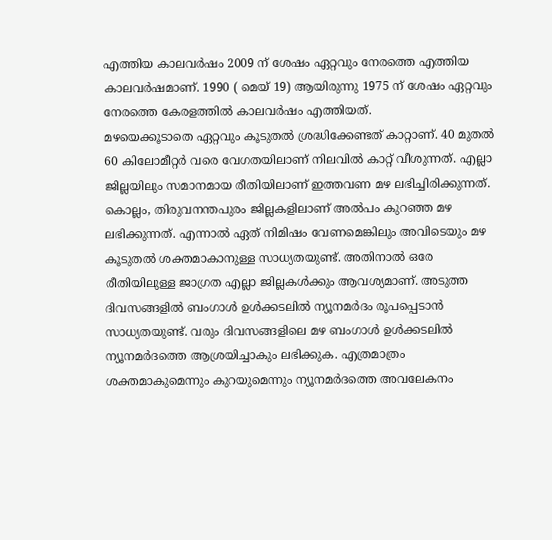എത്തിയ കാലവർഷം 2009 ന് ശേഷം ഏറ്റവും നേരത്തെ എത്തിയ കാലവർഷമാണ്. 1990 ( മെയ് 19) ആയിരുന്നു 1975 ന് ശേഷം ഏറ്റവും നേരത്തെ കേരളത്തിൽ കാലവർഷം എത്തിയത്.
മഴയെക്കൂടാതെ ഏറ്റവും കൂടുതൽ ശ്രദ്ധിക്കേണ്ടത് കാറ്റാണ്. 40 മുതൽ 60 കിലോമീറ്റർ വരെ വേഗതയിലാണ് നിലവിൽ കാറ്റ് വീശുന്നത്. എല്ലാ ജില്ലയിലും സമാനമായ രീതിയിലാണ് ഇത്തവണ മഴ ലഭിച്ചിരിക്കുന്നത്. കൊല്ലം, തിരുവനന്തപുരം ജില്ലകളിലാണ് അൽപം കുറഞ്ഞ മഴ ലഭിക്കുന്നത്. എന്നാൽ ഏത് നിമിഷം വേണമെങ്കിലും അവിടെയും മഴ കൂടുതൽ ശക്തമാകാനുള്ള സാധ്യതയുണ്ട്. അതിനാൽ ഒരേ രീതിയിലുള്ള ജാഗ്രത എല്ലാ ജില്ലകൾക്കും ആവശ്യമാണ്. അടുത്ത ദിവസങ്ങളിൽ ബംഗാൾ ഉൾക്കടലിൽ ന്യൂനമർദം രൂപപ്പെടാൻ സാധ്യതയുണ്ട്. വരും ദിവസങ്ങളിലെ മഴ ബംഗാൾ ഉൾക്കടലിൽ ന്യൂനമർദത്തെ ആശ്രയിച്ചാകും ലഭിക്കുക. എത്രമാത്രം ശക്തമാകുമെന്നും കുറയുമെന്നും ന്യൂനമർദത്തെ അവലേകനം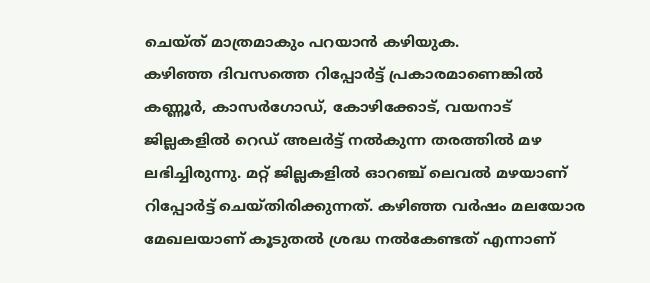ചെയ്ത് മാത്രമാകും പറയാൻ കഴിയുക.
കഴിഞ്ഞ ദിവസത്തെ റിപ്പോർട്ട് പ്രകാരമാണെങ്കിൽ കണ്ണൂർ, കാസർഗോഡ്, കോഴിക്കോട്, വയനാട് ജില്ലകളിൽ റെഡ് അലർട്ട് നൽകുന്ന തരത്തിൽ മഴ ലഭിച്ചിരുന്നു. മറ്റ് ജില്ലകളിൽ ഓറഞ്ച് ലെവൽ മഴയാണ് റിപ്പോർട്ട് ചെയ്തിരിക്കുന്നത്. കഴിഞ്ഞ വർഷം മലയോര മേഖലയാണ് കൂടുതൽ ശ്രദ്ധ നൽകേണ്ടത് എന്നാണ്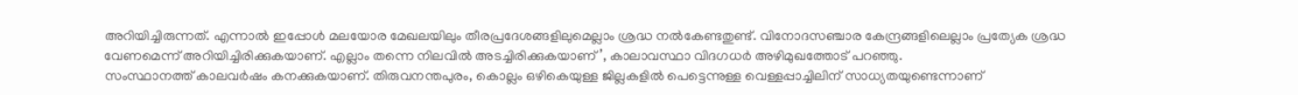അറിയിച്ചിരുന്നത്. എന്നാൽ ഇപ്പോൾ മലയോര മേഖലയിലും തീരപ്രദേശങ്ങളിലുമെല്ലാം ശ്രദ്ധ നൽകേണ്ടതുണ്ട്. വിനോദസഞ്ചാര കേന്ദ്രങ്ങളിലെല്ലാം പ്രത്യേക ശ്രദ്ധ വേണമെന്ന് അറിയിച്ചിരിക്കുകയാണ്. എല്ലാം തന്നെ നിലവിൽ അടച്ചിരിക്കുകയാണ്’, കാലാവസ്ഥാ വിദഗധർ അഴിമുഖത്തോട് പറഞ്ഞു.
സംസ്ഥാനത്ത് കാലവർഷം കനക്കുകയാണ്. തിരുവനന്തപുരം, കൊല്ലം ഒഴികെയുള്ള ജില്ലകളിൽ പെട്ടെന്നുള്ള വെള്ളപ്പാച്ചിലിന് സാധ്യതയുണ്ടെന്നാണ്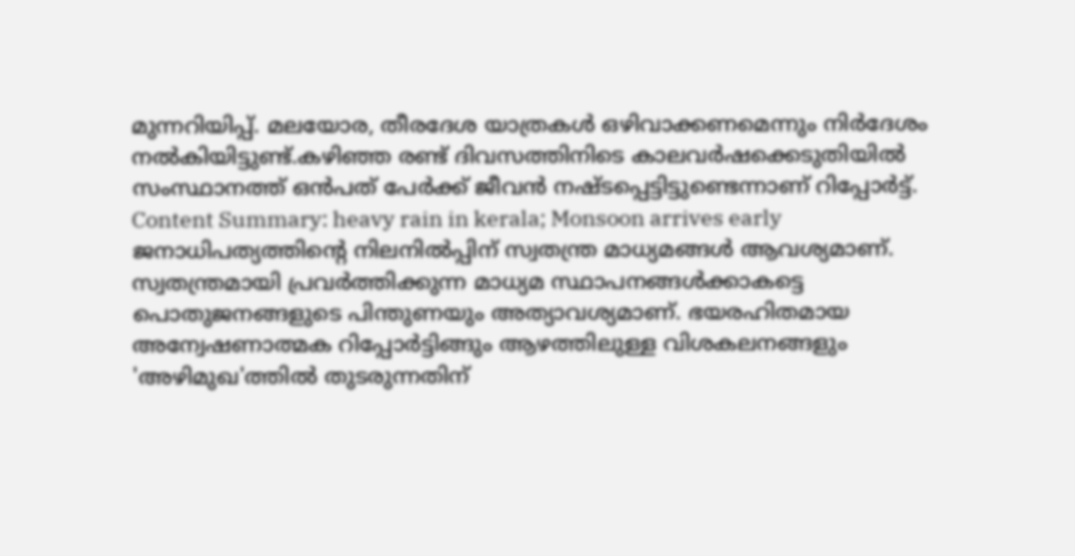മുന്നറിയിപ്പ്. മലയോര, തീരദേശ യാത്രകൾ ഒഴിവാക്കണമെന്നും നിർദേശം നൽകിയിട്ടുണ്ട്.കഴിഞ്ഞ രണ്ട് ദിവസത്തിനിടെ കാലവർഷക്കെടുതിയിൽ സംസ്ഥാനത്ത് ഒൻപത് പേർക്ക് ജീവൻ നഷ്ടപ്പെട്ടിട്ടുണ്ടെന്നാണ് റിപ്പോർട്ട്.
Content Summary: heavy rain in kerala; Monsoon arrives early
ജനാധിപത്യത്തിന്റെ നിലനിൽപ്പിന് സ്വതന്ത്ര മാധ്യമങ്ങൾ ആവശ്യമാണ്. സ്വതന്ത്രമായി പ്രവർത്തിക്കുന്ന മാധ്യമ സ്ഥാപനങ്ങൾക്കാകട്ടെ പൊതുജനങ്ങളുടെ പിന്തുണയും അത്യാവശ്യമാണ്. ഭയരഹിതമായ അന്വേഷണാത്മക റിപ്പോർട്ടിങ്ങും ആഴത്തിലുള്ള വിശകലനങ്ങളും 'അഴിമുഖ'ത്തിൽ തുടരുന്നതിന്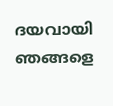ദയവായി ഞങ്ങളെ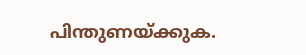പിന്തുണയ്ക്കുക.